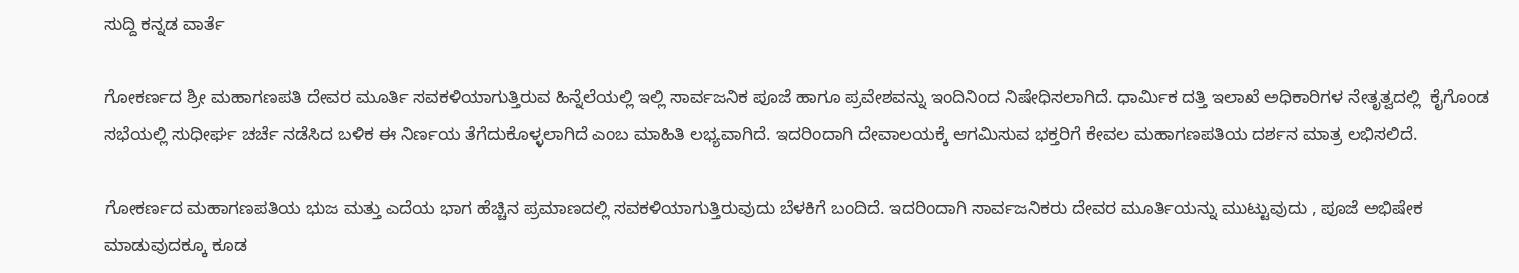ಸುದ್ದಿ ಕನ್ನಡ ವಾರ್ತೆ

ಗೋಕರ್ಣದ ಶ್ರೀ ಮಹಾಗಣಪತಿ ದೇವರ ಮೂರ್ತಿ ಸವಕಳಿಯಾಗುತ್ತಿರುವ ಹಿನ್ನೆಲೆಯಲ್ಲಿ ಇಲ್ಲಿ ಸಾರ್ವಜನಿಕ ಪೂಜೆ ಹಾಗೂ ಪ್ರವೇಶವನ್ನು ಇಂದಿನಿಂದ ನಿಷೇಧಿಸಲಾಗಿದೆ. ಧಾರ್ಮಿಕ ದತ್ತಿ ಇಲಾಖೆ ಅಧಿಕಾರಿಗಳ ನೇತೃತ್ವದಲ್ಲಿ  ಕೈಗೊಂಡ ಸಭೆಯಲ್ಲಿ ಸುಧೀರ್ಘ ಚರ್ಚೆ ನಡೆಸಿದ ಬಳಿಕ ಈ ನಿರ್ಣಯ ತೆಗೆದುಕೊಳ್ಳಲಾಗಿದೆ ಎಂಬ ಮಾಹಿತಿ ಲಭ್ಯವಾಗಿದೆ. ಇದರಿಂದಾಗಿ ದೇವಾಲಯಕ್ಕೆ ಆಗಮಿಸುವ ಭಕ್ತರಿಗೆ ಕೇವಲ ಮಹಾಗಣಪತಿಯ ದರ್ಶನ ಮಾತ್ರ ಲಭಿಸಲಿದೆ.

ಗೋಕರ್ಣದ ಮಹಾಗಣಪತಿಯ ಭುಜ ಮತ್ತು ಎದೆಯ ಭಾಗ ಹೆಚ್ಚಿನ ಪ್ರಮಾಣದಲ್ಲಿ ಸವಕಳಿಯಾಗುತ್ತಿರುವುದು ಬೆಳಕಿಗೆ ಬಂದಿದೆ. ಇದರಿಂದಾಗಿ ಸಾರ್ವಜನಿಕರು ದೇವರ ಮೂರ್ತಿಯನ್ನು ಮುಟ್ಟುವುದು , ಪೂಜೆ ಅಭಿಷೇಕ ಮಾಡುವುದಕ್ಕೂ ಕೂಡ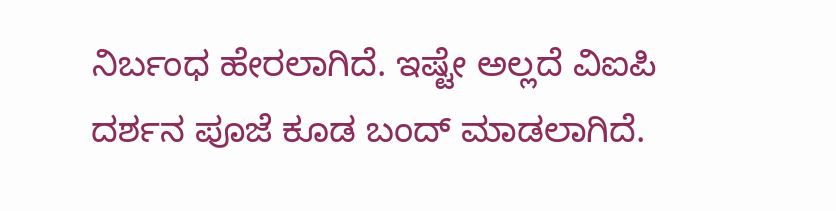ನಿರ್ಬಂಧ ಹೇರಲಾಗಿದೆ. ಇಷ್ಟೇ ಅಲ್ಲದೆ ವಿಐಪಿ ದರ್ಶನ ಪೂಜೆ ಕೂಡ ಬಂದ್ ಮಾಡಲಾಗಿದೆ.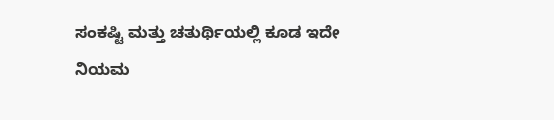ಸಂಕಷ್ಟಿ ಮತ್ತು ಚತುರ್ಥಿಯಲ್ಲಿ ಕೂಡ ಇದೇ ನಿಯಮ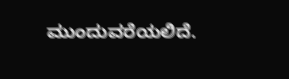ಮುಂದುವರೆಯಲಿದೆ.